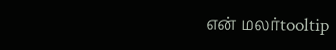என் மலர்tooltip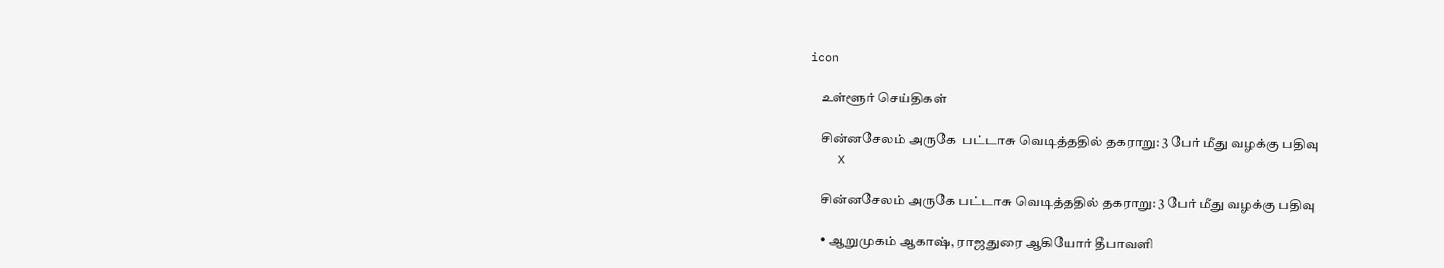icon

    உள்ளூர் செய்திகள்

    சின்னசேலம் அருகே  பட்டாசு வெடித்ததில் தகராறு: 3 பேர் மீது வழக்கு பதிவு
    X

    சின்னசேலம் அருகே பட்டாசு வெடித்ததில் தகராறு: 3 பேர் மீது வழக்கு பதிவு

    • ஆறுமுகம் ஆகாஷ், ராஜதுரை ஆகியோர் தீபாவளி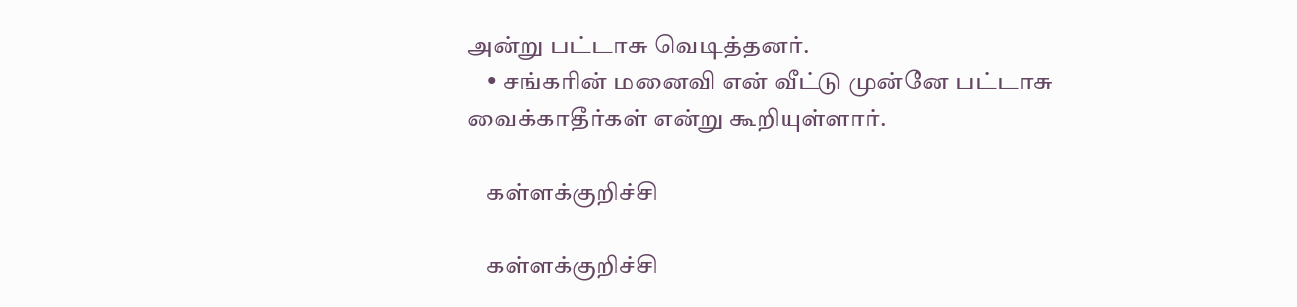அன்று பட்டாசு வெடித்தனர்.
    • சங்கரின் மனைவி என் வீட்டு முன்னே பட்டாசு வைக்காதீர்கள் என்று கூறியுள்ளார்.

    கள்ளக்குறிச்சி

    கள்ளக்குறிச்சி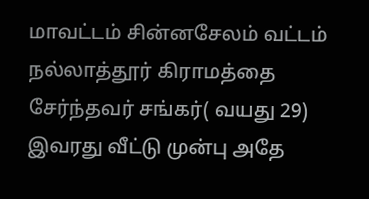மாவட்டம் சின்னசேலம் வட்டம் நல்லாத்தூர் கிராமத்தை சேர்ந்தவர் சங்கர்( வயது 29) இவரது வீட்டு முன்பு அதே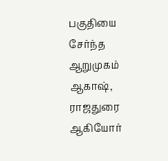பகுதியை சேர்ந்த ஆறுமுகம் ஆகாஷ், ராஜதுரை ஆகியோர்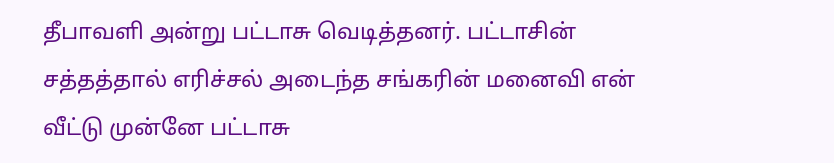தீபாவளி அன்று பட்டாசு வெடித்தனர். பட்டாசின் சத்தத்தால் எரிச்சல் அடைந்த சங்கரின் மனைவி என் வீட்டு முன்னே பட்டாசு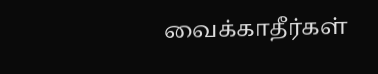வைக்காதீர்கள்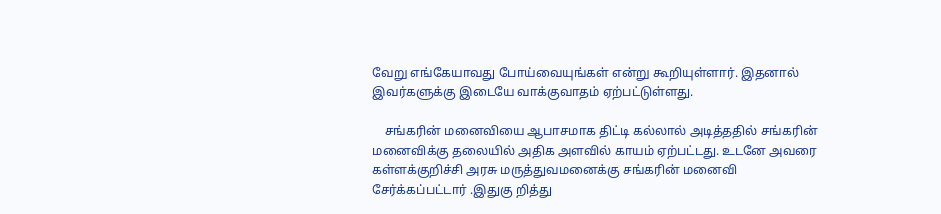வேறு எங்கேயாவது போய்வையுங்கள் என்று கூறியுள்ளார். இதனால் இவர்களுக்கு இடையே வாக்குவாதம் ஏற்பட்டுள்ளது.

    சங்கரின் மனைவியை ஆபாசமாக திட்டி கல்லால் அடித்ததில் சங்கரின் மனைவிக்கு தலையில் அதிக அளவில் காயம் ஏற்பட்டது. உடனே அவரை கள்ளக்குறிச்சி அரசு மருத்துவமனைக்கு சங்கரின் மனைவி சேர்க்கப்பட்டார் .இதுகு றித்து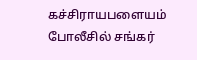கச்சிராயபளையம் போலீசில் சங்கர்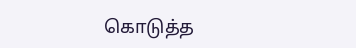கொடுத்த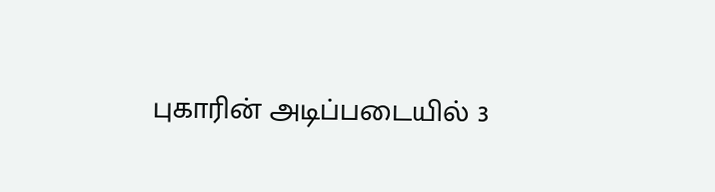புகாரின் அடிப்படையில் 3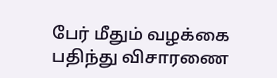பேர் மீதும் வழக்கை பதிந்து விசாரணை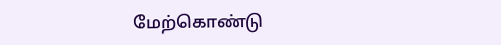மேற்கொண்டு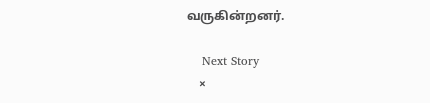வருகின்றனர்.

    Next Story
    ×